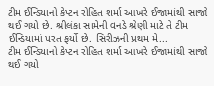ટીમ ઈન્ડિયાનો કેપ્ટન રોહિત શર્મા આખરે ઈજામાંથી સાજો થઈ ગયો છે. શ્રીલંકા સામેની વનડે શ્રેણી માટે તે ટીમ ઈન્ડિયામાં પરત ફર્યો છે. સિરીઝની પ્રથમ મે...
ટીમ ઈન્ડિયાનો કેપ્ટન રોહિત શર્મા આખરે ઈજામાંથી સાજો થઈ ગયો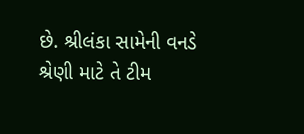છે. શ્રીલંકા સામેની વનડે શ્રેણી માટે તે ટીમ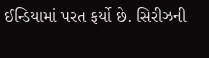ઈન્ડિયામાં પરત ફર્યો છે. સિરીઝની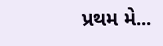પ્રથમ મે...